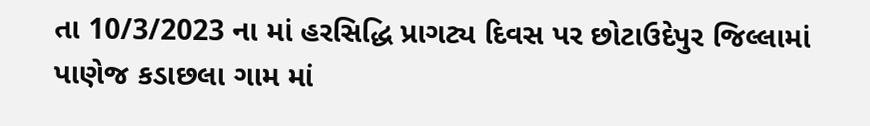તા 10/3/2023 ના માં હરસિદ્ધિ પ્રાગટ્ય દિવસ પર છોટાઉદેપુર જિલ્લામાં પાણેજ કડાછલા ગામ માં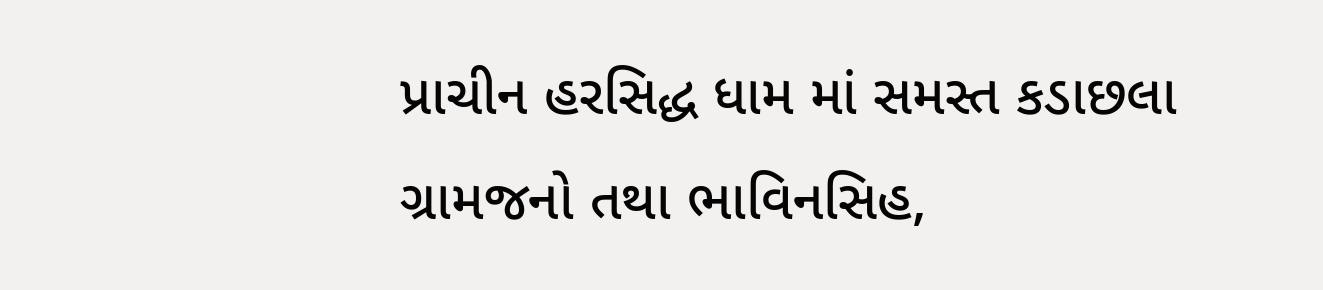પ્રાચીન હરસિદ્ધ ધામ માં સમસ્ત કડાછલા ગ્રામજનો તથા ભાવિનસિહ,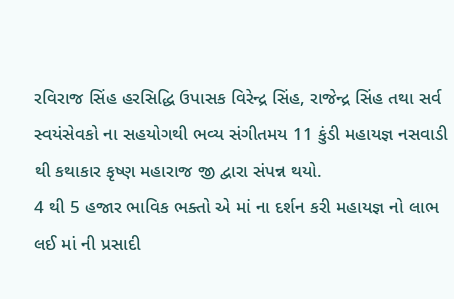રવિરાજ સિંહ હરસિદ્ધિ ઉપાસક વિરેન્દ્ર સિંહ, રાજેન્દ્ર સિંહ તથા સર્વ સ્વયંસેવકો ના સહયોગથી ભવ્ય સંગીતમય 11 કુંડી મહાયજ્ઞ નસવાડી થી કથાકાર કૃષ્ણ મહારાજ જી દ્વારા સંપન્ન થયો.
4 થી 5 હજાર ભાવિક ભક્તો એ માં ના દર્શન કરી મહાયજ્ઞ નો લાભ લઈ માં ની પ્રસાદી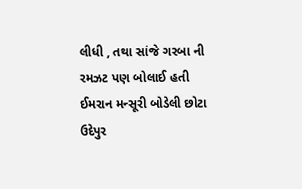લીધી , તથા સાંજે ગરબા ની રમઝટ પણ બોલાઈ હતી
ઈમરાન મન્સૂરી બોડેલી છોટા ઉદેપુર